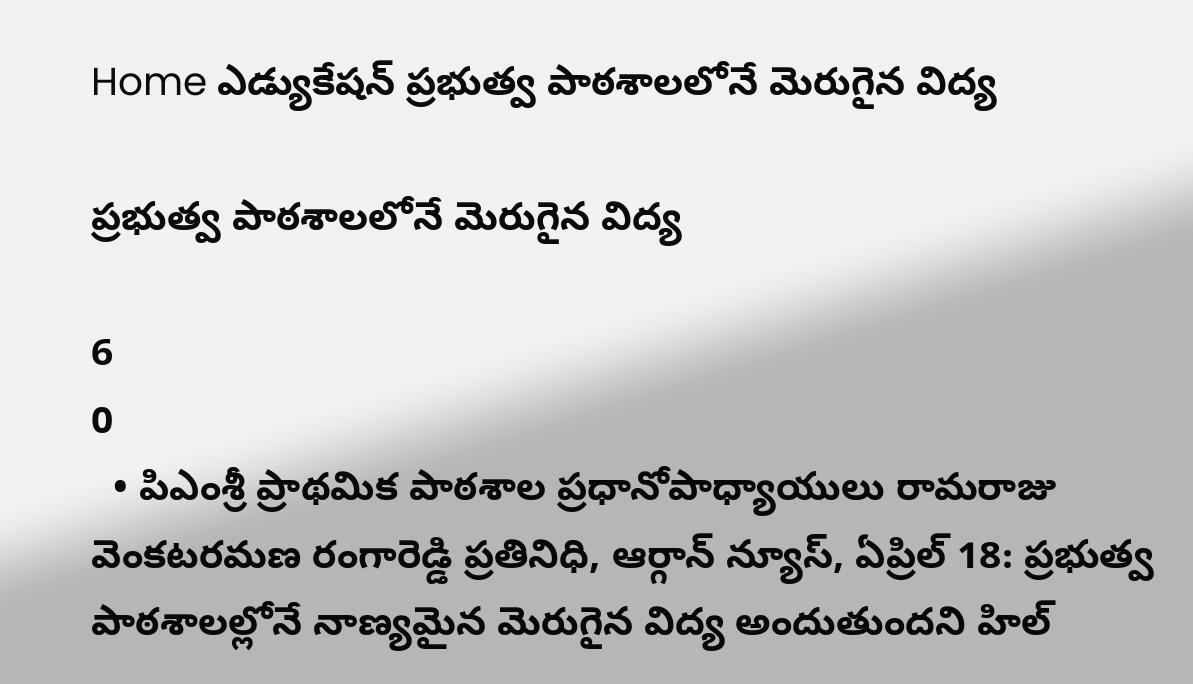Home ఎడ్యుకేషన్ ప్రభుత్వ పాఠశాలలోనే మెరుగైన విద్య

ప్రభుత్వ పాఠశాలలోనే మెరుగైన విద్య

6
0
  • పిఎంశ్రీ ప్రాథమిక పాఠశాల ప్రధానోపాధ్యాయులు రామరాజు వెంకటరమణ రంగారెడ్డి ప్రతినిధి, ఆర్గాన్ న్యూస్, ఏప్రిల్ 18: ప్రభుత్వ పాఠశాలల్లోనే నాణ్యమైన మెరుగైన విద్య అందుతుందని హిల్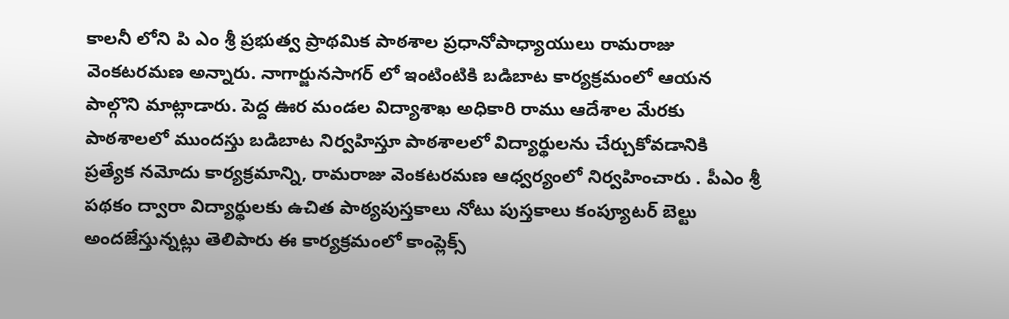కాలనీ లోని పి ఎం శ్రీ ప్రభుత్వ ప్రాథమిక పాఠశాల ప్రధానోపాధ్యాయులు రామరాజు వెంకటరమణ అన్నారు. నాగార్జునసాగర్ లో ఇంటింటికి బడిబాట కార్యక్రమంలో ఆయన పాల్గొని మాట్లాడారు. పెద్ద ఊర మండల విద్యాశాఖ అధికారి రాము ఆదేశాల మేరకు పాఠశాలలో ముందస్తు బడిబాట నిర్వహిస్తూ పాఠశాలలో విద్యార్థులను చేర్చుకోవడానికి ప్రత్యేక నమోదు కార్యక్రమాన్ని, రామరాజు వెంకటరమణ ఆధ్వర్యంలో నిర్వహించారు . పీఎం శ్రీ పథకం ద్వారా విద్యార్థులకు ఉచిత పాఠ్యపుస్తకాలు నోటు పుస్తకాలు కంప్యూటర్ బెల్టు అందజేస్తున్నట్లు తెలిపారు ఈ కార్యక్రమంలో కాంప్లెక్స్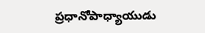ప్రధానోపాధ్యాయుడు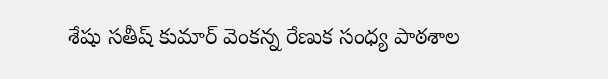శేషు సతీష్ కుమార్ వెంకన్న రేణుక సంధ్య పాఠశాల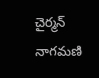చైర్మన్ నాగమణి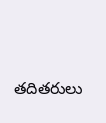తదితరులు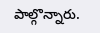పాల్గొన్నారు.